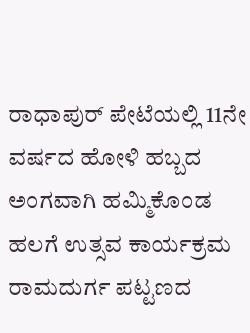ರಾಧಾಪುರ್ ಪೇಟೆಯಲ್ಲಿ 11ನೇ ವರ್ಷದ ಹೋಳಿ ಹಬ್ಬದ ಅಂಗವಾಗಿ ಹಮ್ಮಿಕೊಂಡ ಹಲಗೆ ಉತ್ಸವ ಕಾರ್ಯಕ್ರಮ
ರಾಮದುರ್ಗ ಪಟ್ಟಣದ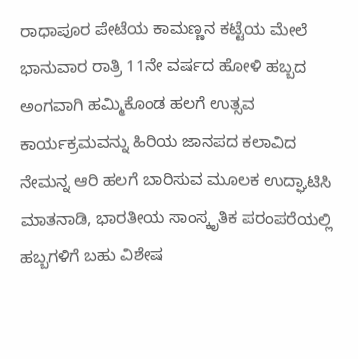ರಾಧಾಪೂರ ಪೇಟೆಯ ಕಾಮಣ್ಣನ ಕಟ್ಟೆಯ ಮೇಲೆ ಭಾನುವಾರ ರಾತ್ರಿ 11ನೇ ವರ್ಷದ ಹೋಳಿ ಹಬ್ಬದ ಅಂಗವಾಗಿ ಹಮ್ಮಿಕೊಂಡ ಹಲಗೆ ಉತ್ಸವ ಕಾರ್ಯಕ್ರಮವನ್ನು ಹಿರಿಯ ಜಾನಪದ ಕಲಾವಿದ ನೇಮನ್ನ ಆರಿ ಹಲಗೆ ಬಾರಿಸುವ ಮೂಲಕ ಉದ್ಘಾಟಿಸಿ ಮಾತನಾಡಿ, ಭಾರತೀಯ ಸಾಂಸ್ಕೃತಿಕ ಪರಂಪರೆಯಲ್ಲಿ ಹಬ್ಬಗಳಿಗೆ ಬಹು ವಿಶೇಷ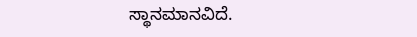ಸ್ಥಾನಮಾನವಿದೆ.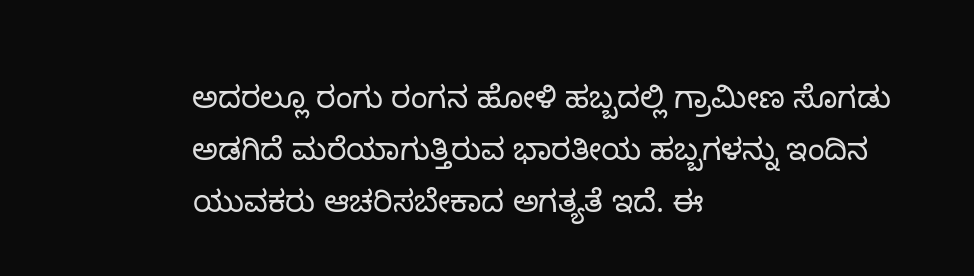ಅದರಲ್ಲೂ ರಂಗು ರಂಗನ ಹೋಳಿ ಹಬ್ಬದಲ್ಲಿ ಗ್ರಾಮೀಣ ಸೊಗಡು ಅಡಗಿದೆ ಮರೆಯಾಗುತ್ತಿರುವ ಭಾರತೀಯ ಹಬ್ಬಗಳನ್ನು ಇಂದಿನ ಯುವಕರು ಆಚರಿಸಬೇಕಾದ ಅಗತ್ಯತೆ ಇದೆ. ಈ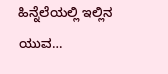ಹಿನ್ನೆಲೆಯಲ್ಲಿ ಇಲ್ಲಿನ ಯುವ…